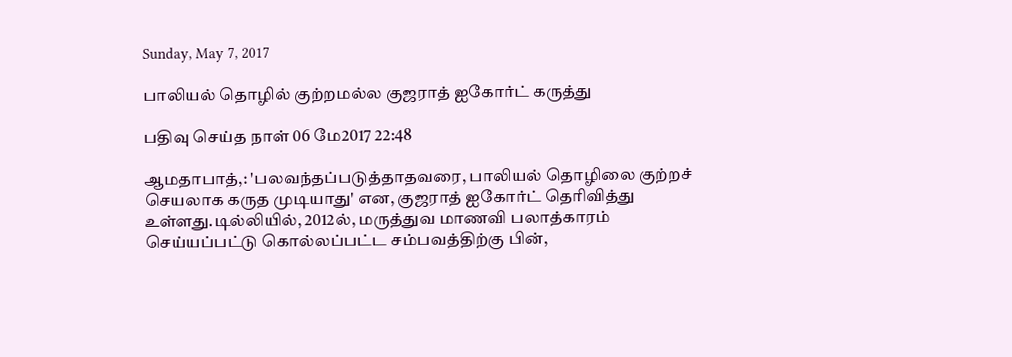Sunday, May 7, 2017

பாலியல் தொழில் குற்றமல்ல குஜராத் ஐகோர்ட் கருத்து

பதிவு செய்த நாள் 06 மே2017 22:48

ஆமதாபாத்,: 'பலவந்தப்படுத்தாதவரை, பாலியல் தொழிலை குற்றச் செயலாக கருத முடியாது' என, குஜராத் ஐகோர்ட் தெரிவித்து உள்ளது.டில்லியில், 2012ல், மருத்துவ மாணவி பலாத்காரம் செய்யப்பட்டு கொல்லப்பட்ட சம்பவத்திற்கு பின்,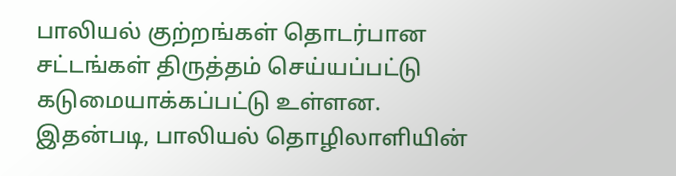பாலியல் குற்றங்கள் தொடர்பான சட்டங்கள் திருத்தம் செய்யப்பட்டு கடுமையாக்கப்பட்டு உள்ளன. இதன்படி, பாலியல் தொழிலாளியின்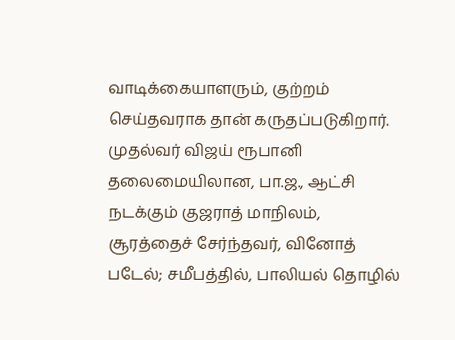வாடிக்கையாளரும், குற்றம் செய்தவராக தான் கருதப்படுகிறார்.
முதல்வர் விஜய் ரூபானி தலைமையிலான, பா.ஜ., ஆட்சி நடக்கும் குஜராத் மாநிலம், சூரத்தைச் சேர்ந்தவர், வினோத் படேல்; சமீபத்தில், பாலியல் தொழில்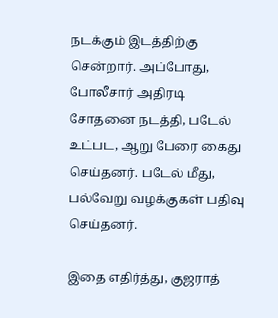நடக்கும் இடத்திற்கு சென்றார். அப்போது, போலீசார் அதிரடி சோதனை நடத்தி, படேல் உட்பட, ஆறு பேரை கைது செய்தனர். படேல் மீது, பல்வேறு வழக்குகள் பதிவு செய்தனர்.

இதை எதிர்த்து, குஜராத்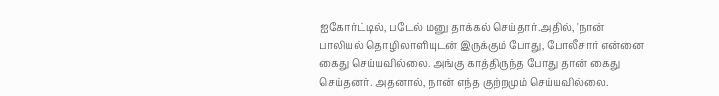ஐகோர்ட்டில், படேல் மனு தாக்கல் செய்தார்.அதில், 'நான் பாலியல் தொழிலாளியுடன் இருக்கும் போது, போலீசார் என்னை கைது செய்யவில்லை. அங்கு காத்திருந்த போது தான் கைது செய்தனர். அதனால், நான் எந்த குற்றமும் செய்யவில்லை.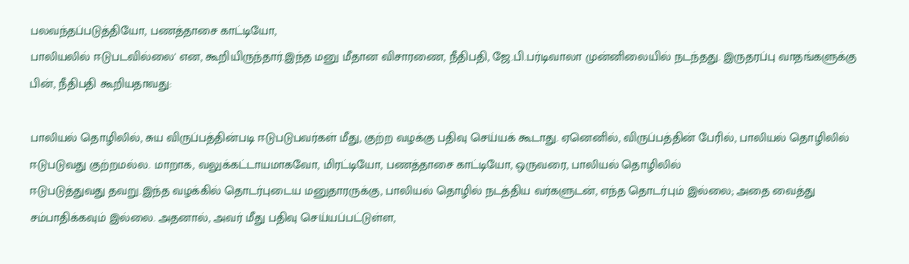பலவந்தப்படுத்தியோ, பணத்தாசை காட்டியோ,
பாலியலில் ஈடுபடவில்லை' என, கூறியிருந்தார்.இந்த மனு மீதான விசாரணை, நீதிபதி, ஜே.பி.பர்டிவாலா முன்னிலையில் நடந்தது. இருதரப்பு வாதங்களுக்கு பின், நீதிபதி கூறியதாவது:

பாலியல் தொழிலில், சுய விருப்பத்தின்படி ஈடுபடுபவர்கள் மீது, குற்ற வழக்கு பதிவு செய்யக் கூடாது. ஏனெனில், விருப்பத்தின் பேரில், பாலியல் தொழிலில் ஈடுபடுவது குற்றமல்ல. மாறாக, வலுக்கட்டாயமாகவோ, மிரட்டியோ, பணத்தாசை காட்டியோ, ஒருவரை, பாலியல் தொழிலில்
ஈடுபடுத்துவது தவறு.இந்த வழக்கில் தொடர்புடைய மனுதாரருக்கு, பாலியல் தொழில் நடத்திய வர்களுடன், எந்த தொடர்பும் இல்லை; அதை வைத்து சம்பாதிக்கவும் இல்லை. அதனால், அவர் மீது பதிவு செய்யப்பட்டுள்ள,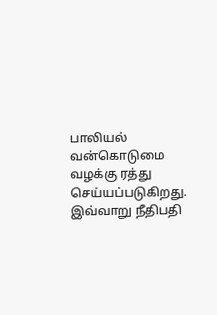பாலியல் வன்கொடுமை வழக்கு ரத்து செய்யப்படுகிறது.
இவ்வாறு நீதிபதி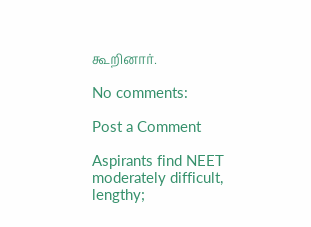கூறினார்.

No comments:

Post a Comment

Aspirants find NEET moderately difficult, lengthy;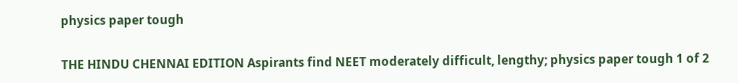physics paper tough

THE HINDU CHENNAI EDITION Aspirants find NEET moderately difficult, lengthy; physics paper tough 1 of 2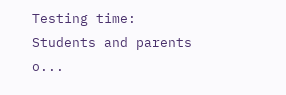Testing time: Students and parents o...